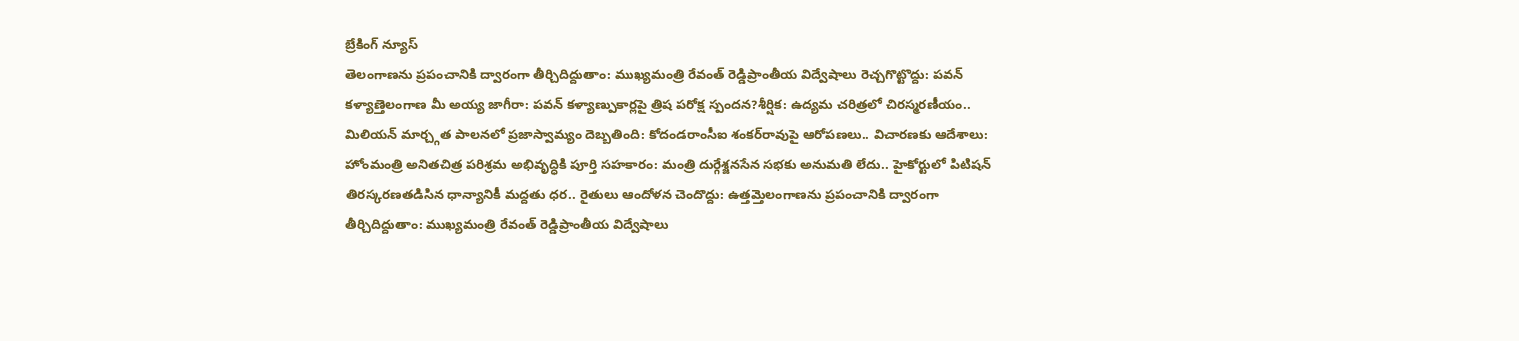బ్రేకింగ్ న్యూస్
తెలంగాణను ప్రపంచానికి ద్వారంగా తీర్చిదిద్దుతాం: ముఖ్యమంత్రి రేవంత్ రెడ్డిప్రాంతీయ విద్వేషాలు రెచ్చగొట్టొద్దు: పవన్ కళ్యాణ్తెలంగాణ మీ అయ్య జాగీరా: పవన్ కళ్యాణ్పుకార్లపై త్రిష పరోక్ష స్పందన?శీర్షిక: ఉద్యమ చరిత్రలో చిరస్మరణీయం.. మిలియన్ మార్చ్గత పాలనలో ప్రజాస్వామ్యం దెబ్బతింది: కోదండరాంసీఐ శంకర్‌రావుపై ఆరోపణలు.. విచారణకు ఆదేశాలు: హోంమంత్రి అనితచిత్ర పరిశ్రమ అభివృద్ధికి పూర్తి సహకారం: మంత్రి దుర్గేశ్జనసేన సభకు అనుమతి లేదు.. హైకోర్టులో పిటిషన్ తిరస్కరణతడిసిన ధాన్యానికీ మద్దతు ధర.. రైతులు ఆందోళన చెందొద్దు: ఉత్తమ్తెలంగాణను ప్రపంచానికి ద్వారంగా తీర్చిదిద్దుతాం: ముఖ్యమంత్రి రేవంత్ రెడ్డిప్రాంతీయ విద్వేషాలు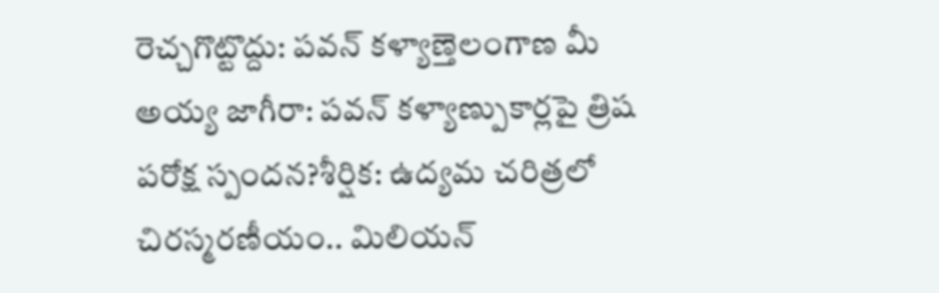రెచ్చగొట్టొద్దు: పవన్ కళ్యాణ్తెలంగాణ మీ అయ్య జాగీరా: పవన్ కళ్యాణ్పుకార్లపై త్రిష పరోక్ష స్పందన?శీర్షిక: ఉద్యమ చరిత్రలో చిరస్మరణీయం.. మిలియన్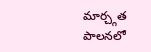మార్చ్గత పాలనలో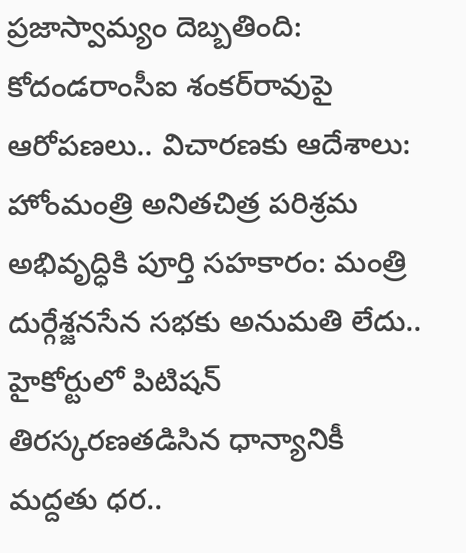ప్రజాస్వామ్యం దెబ్బతింది: కోదండరాంసీఐ శంకర్‌రావుపై ఆరోపణలు.. విచారణకు ఆదేశాలు: హోంమంత్రి అనితచిత్ర పరిశ్రమ అభివృద్ధికి పూర్తి సహకారం: మంత్రి దుర్గేశ్జనసేన సభకు అనుమతి లేదు.. హైకోర్టులో పిటిషన్ తిరస్కరణతడిసిన ధాన్యానికీ మద్దతు ధర..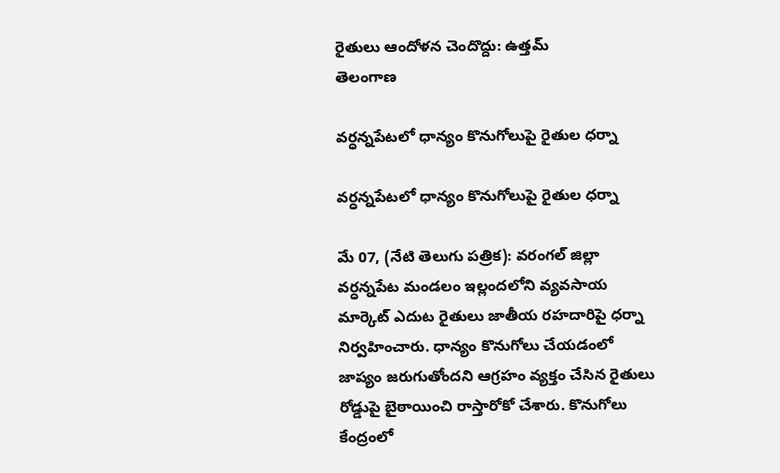రైతులు ఆందోళన చెందొద్దు: ఉత్తమ్
తెలంగాణ

వర్ధన్నపేటలో ధాన్యం కొనుగోలుపై రైతుల ధర్నా

వర్ధన్నపేటలో ధాన్యం కొనుగోలుపై రైతుల ధర్నా

మే 07, (నేటి తెలుగు పత్రిక): వరంగల్ జిల్లా వర్ధన్నపేట మండలం ఇల్లందలోని వ్యవసాయ మార్కెట్ ఎదుట రైతులు జాతీయ రహదారిపై ధర్నా నిర్వహించారు. ధాన్యం కొనుగోలు చేయడంలో జాప్యం జరుగుతోందని ఆగ్రహం వ్యక్తం చేసిన రైతులు రోడ్డుపై బైఠాయించి రాస్తారోకో చేశారు. కొనుగోలు కేంద్రంలో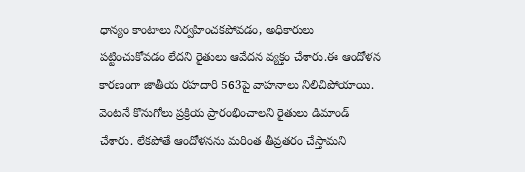ధాన్యం కాంటాలు నిర్వహించకపోవడం, అధికారులు పట్టించుకోవడం లేదని రైతులు ఆవేదన వ్యక్తం చేశారు.ఈ ఆందోళన కారణంగా జాతీయ రహదారి 563పై వాహనాలు నిలిచిపోయాయి. వెంటనే కొనుగోలు ప్రక్రియ ప్రారంభించాలని రైతులు డిమాండ్ చేశారు. లేకపోతే ఆందోళనను మరింత తీవ్రతరం చేస్తామని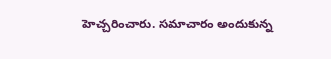హెచ్చరించారు. సమాచారం అందుకున్న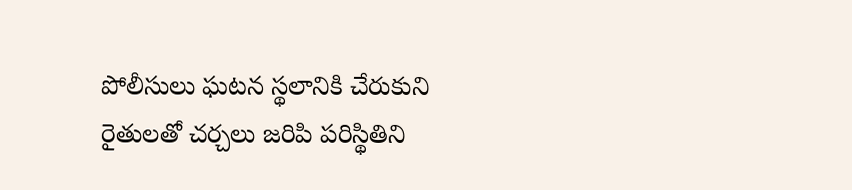పోలీసులు ఘటన స్థలానికి చేరుకుని రైతులతో చర్చలు జరిపి పరిస్థితిని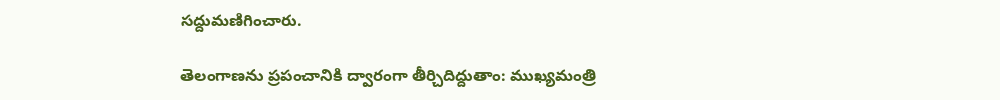సద్దుమణిగించారు.

తెలంగాణను ప్రపంచానికి ద్వారంగా తీర్చిదిద్దుతాం: ముఖ్యమంత్రి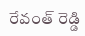రేవంత్ రెడ్డి